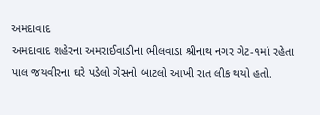અમદાવાદ
અમદાવાદ શહેરના અમરાઈવાડીના ભીલવાડા શ્રીનાથ નગર ગેટ-૧માં રહેતા પાલ જયવીરના ઘરે પડેલો ગેસનો બાટલો આખી રાત લીક થયો હતો.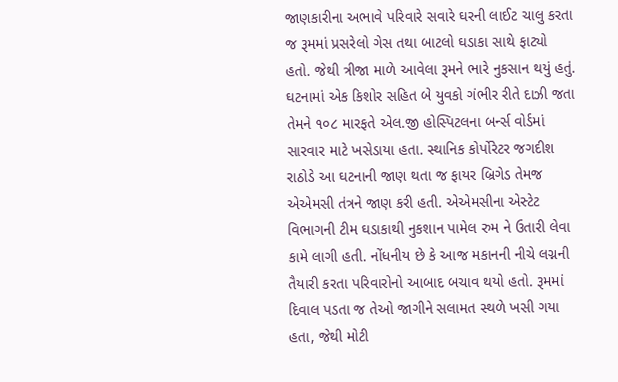જાણકારીના અભાવે પરિવારે સવારે ઘરની લાઈટ ચાલુ કરતા જ રૂમમાં પ્રસરેલો ગેસ તથા બાટલો ઘડાકા સાથે ફાટ્યો હતો. જેથી ત્રીજા માળે આવેલા રૂમને ભારે નુકસાન થયું હતું. ઘટનામાં એક કિશોર સહિત બે યુવકો ગંભીર રીતે દાઝી જતા તેમને ૧૦૮ મારફતે એલ.જી હોસ્પિટલના બર્ન્સ વોર્ડમાં સારવાર માટે ખસેડાયા હતા. સ્થાનિક કોર્પોરેટર જગદીશ રાઠોડે આ ઘટનાની જાણ થતા જ ફાયર બ્રિગેડ તેમજ એએમસી તંત્રને જાણ કરી હતી. એએમસીના એસ્ટેટ વિભાગની ટીમ ઘડાકાથી નુકશાન પામેલ રુમ ને ઉતારી લેવા કામે લાગી હતી. નોંધનીય છે કે આજ મકાનની નીચે લગ્નની તૈયારી કરતા પરિવારોનો આબાદ બચાવ થયો હતો. રૂમમાં દિવાલ પડતા જ તેઓ જાગીને સલામત સ્થળે ખસી ગયા હતા, જેથી મોટી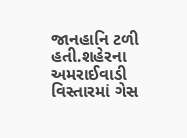જાનહાનિ ટળી હતી.શહેરના અમરાઈવાડી વિસ્તારમાં ગેસ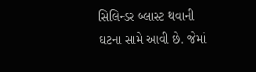સિલિન્ડર બ્લાસ્ટ થવાની ઘટના સામે આવી છે. જેમાં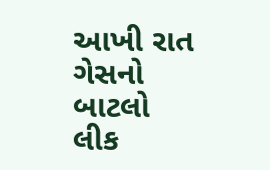આખી રાત ગેસનો બાટલો લીક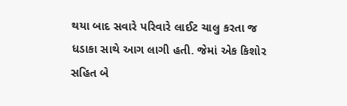થયા બાદ સવારે પરિવારે લાઈટ ચાલુ કરતા જ ધડાકા સાથે આગ લાગી હતી. જેમાં એક કિશોર સહિત બે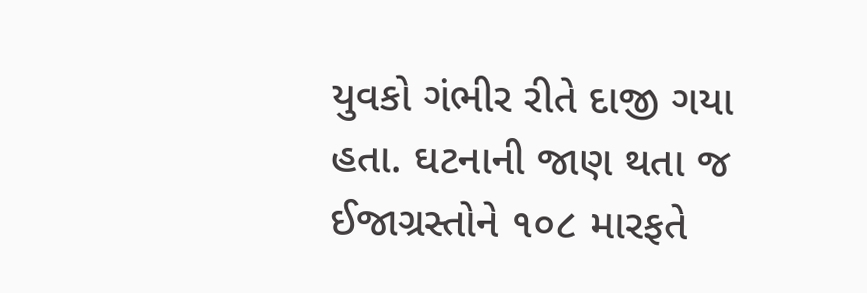યુવકો ગંભીર રીતે દાજી ગયા હતા. ઘટનાની જાણ થતા જ ઈજાગ્રસ્તોને ૧૦૮ મારફતે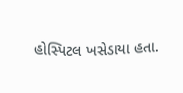હોસ્પિટલ ખસેડાયા હતા.